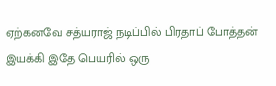ஏற்கனவே சத்யராஜ் நடிப்பில் பிரதாப் போத்தன் இயக்கி இதே பெயரில் ஒரு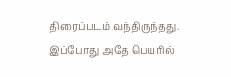திரைப்படம் வந்திருந்தது.
இப்போது அதே பெயரில்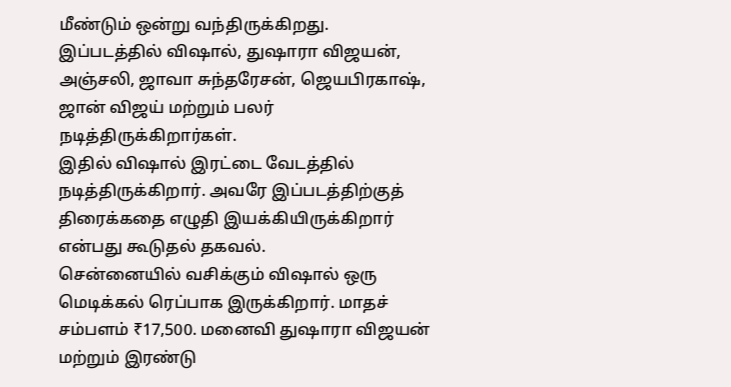மீண்டும் ஒன்று வந்திருக்கிறது.
இப்படத்தில் விஷால், துஷாரா விஜயன், அஞ்சலி, ஜாவா சுந்தரேசன், ஜெயபிரகாஷ், ஜான் விஜய் மற்றும் பலர் நடித்திருக்கிறார்கள்.
இதில் விஷால் இரட்டை வேடத்தில் நடித்திருக்கிறார். அவரே இப்படத்திற்குத் திரைக்கதை எழுதி இயக்கியிருக்கிறார் என்பது கூடுதல் தகவல்.
சென்னையில் வசிக்கும் விஷால் ஒரு மெடிக்கல் ரெப்பாக இருக்கிறார். மாதச் சம்பளம் ₹17,500. மனைவி துஷாரா விஜயன் மற்றும் இரண்டு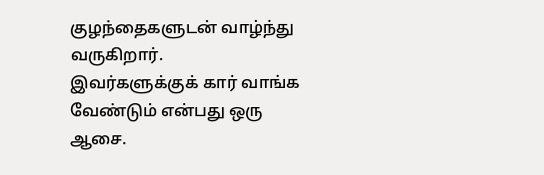குழந்தைகளுடன் வாழ்ந்து வருகிறார்.
இவர்களுக்குக் கார் வாங்க வேண்டும் என்பது ஒரு ஆசை.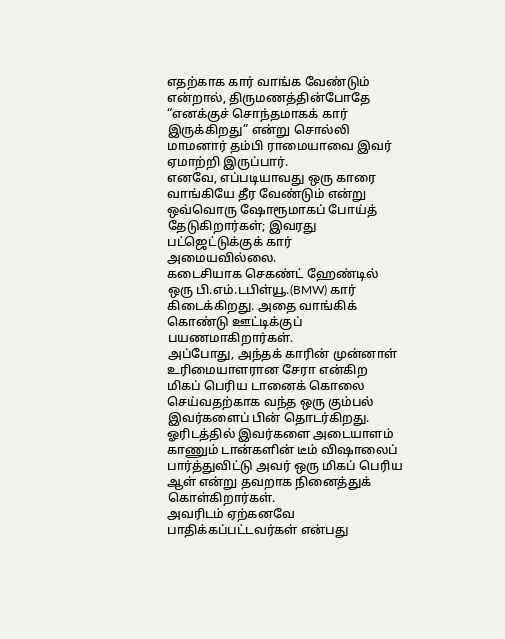எதற்காக கார் வாங்க வேண்டும் என்றால், திருமணத்தின்போதே “எனக்குச் சொந்தமாகக் கார் இருக்கிறது” என்று சொல்லி மாமனார் தம்பி ராமையாவை இவர் ஏமாற்றி இருப்பார்.
எனவே, எப்படியாவது ஒரு காரை வாங்கியே தீர வேண்டும் என்று ஒவ்வொரு ஷோரூமாகப் போய்த் தேடுகிறார்கள்; இவரது பட்ஜெட்டுக்குக் கார் அமையவில்லை.
கடைசியாக செகண்ட் ஹேண்டில் ஒரு பி.எம்.டபிள்யூ.(BMW) கார் கிடைக்கிறது. அதை வாங்கிக் கொண்டு ஊட்டிக்குப் பயணமாகிறார்கள்.
அப்போது, அந்தக் காரின் முன்னாள் உரிமையாளரான சேரா என்கிற மிகப் பெரிய டானைக் கொலை செய்வதற்காக வந்த ஒரு கும்பல் இவர்களைப் பின் தொடர்கிறது.
ஓரிடத்தில் இவர்களை அடையாளம் காணும் டான்களின் டீம் விஷாலைப் பார்த்துவிட்டு அவர் ஒரு மிகப் பெரிய ஆள் என்று தவறாக நினைத்துக் கொள்கிறார்கள்.
அவரிடம் ஏற்கனவே பாதிக்கப்பட்டவர்கள் என்பது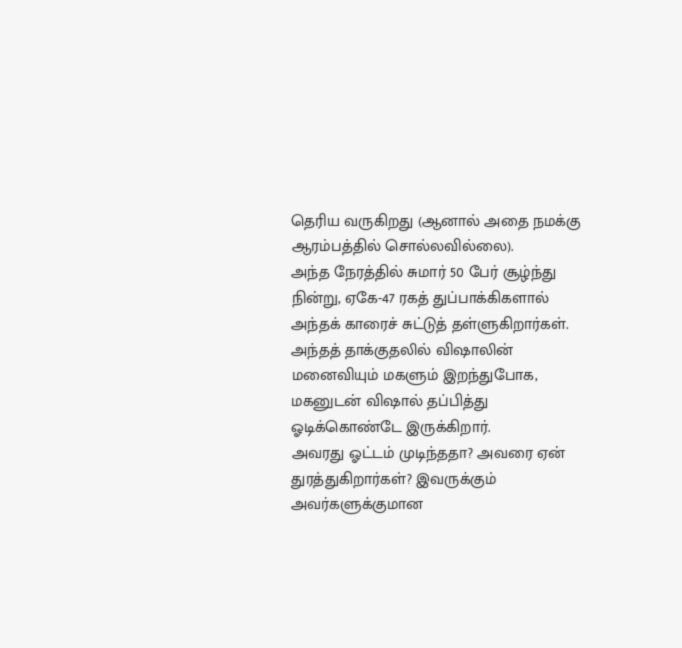தெரிய வருகிறது (ஆனால் அதை நமக்கு ஆரம்பத்தில் சொல்லவில்லை).
அந்த நேரத்தில் சுமார் 50 பேர் சூழ்ந்து நின்று, ஏகே-47 ரகத் துப்பாக்கிகளால் அந்தக் காரைச் சுட்டுத் தள்ளுகிறார்கள்.
அந்தத் தாக்குதலில் விஷாலின் மனைவியும் மகளும் இறந்துபோக, மகனுடன் விஷால் தப்பித்து ஓடிக்கொண்டே இருக்கிறார்.
அவரது ஓட்டம் முடிந்ததா? அவரை ஏன் துரத்துகிறார்கள்? இவருக்கும் அவர்களுக்குமான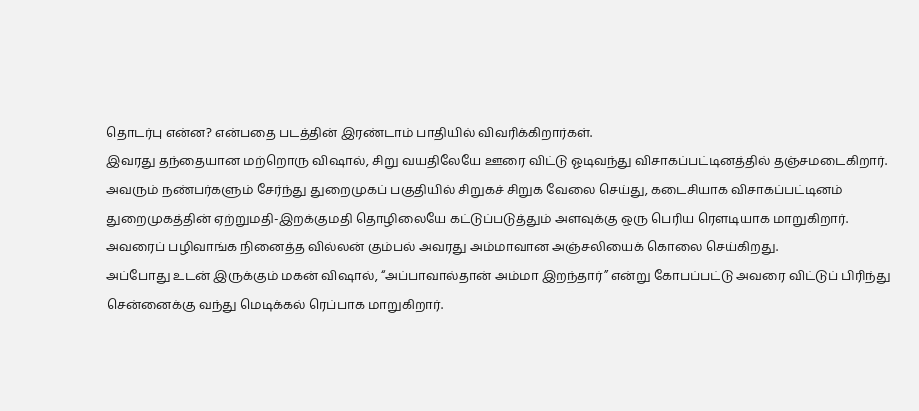தொடர்பு என்ன? என்பதை படத்தின் இரண்டாம் பாதியில் விவரிக்கிறார்கள்.
இவரது தந்தையான மற்றொரு விஷால், சிறு வயதிலேயே ஊரை விட்டு ஓடிவந்து விசாகப்பட்டினத்தில் தஞ்சமடைகிறார்.
அவரும் நண்பர்களும் சேர்ந்து துறைமுகப் பகுதியில் சிறுகச் சிறுக வேலை செய்து, கடைசியாக விசாகப்பட்டினம் துறைமுகத்தின் ஏற்றுமதி-இறக்குமதி தொழிலையே கட்டுப்படுத்தும் அளவுக்கு ஒரு பெரிய ரௌடியாக மாறுகிறார்.
அவரைப் பழிவாங்க நினைத்த வில்லன் கும்பல் அவரது அம்மாவான அஞ்சலியைக் கொலை செய்கிறது.
அப்போது உடன் இருக்கும் மகன் விஷால், “அப்பாவால்தான் அம்மா இறந்தார்” என்று கோபப்பட்டு அவரை விட்டுப் பிரிந்து சென்னைக்கு வந்து மெடிக்கல் ரெப்பாக மாறுகிறார்.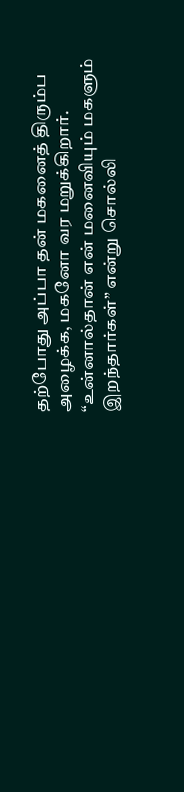தற்போது அப்பா தன் மகனைத் திரும்ப அழைக்க, மகனோ வர மறுக்கிறார். “உன்னால்தான் என் மனைவியும் மகளும் இறந்தார்கள்” என்று சொல்லி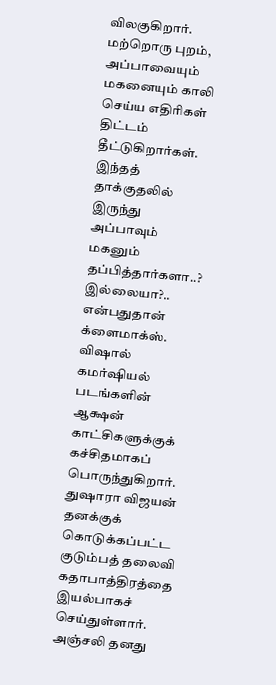விலகுகிறார்.
மற்றொரு புறம், அப்பாவையும் மகனையும் காலி செய்ய எதிரிகள் திட்டம் தீட்டுகிறார்கள்.
இந்தத் தாக்குதலில் இருந்து அப்பாவும் மகனும் தப்பித்தார்களா..? இல்லையா?.. என்பதுதான் க்ளைமாக்ஸ்.
விஷால் கமர்ஷியல் படங்களின் ஆக்ஷன் காட்சிகளுக்குக் கச்சிதமாகப் பொருந்துகிறார்.
துஷாரா விஜயன் தனக்குக் கொடுக்கப்பட்ட குடும்பத் தலைவி கதாபாத்திரத்தை இயல்பாகச் செய்துள்ளார்.
அஞ்சலி தனது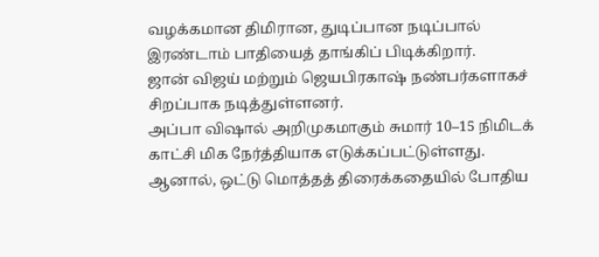வழக்கமான திமிரான, துடிப்பான நடிப்பால் இரண்டாம் பாதியைத் தாங்கிப் பிடிக்கிறார்.
ஜான் விஜய் மற்றும் ஜெயபிரகாஷ் நண்பர்களாகச் சிறப்பாக நடித்துள்ளனர்.
அப்பா விஷால் அறிமுகமாகும் சுமார் 10–15 நிமிடக் காட்சி மிக நேர்த்தியாக எடுக்கப்பட்டுள்ளது.
ஆனால், ஒட்டு மொத்தத் திரைக்கதையில் போதிய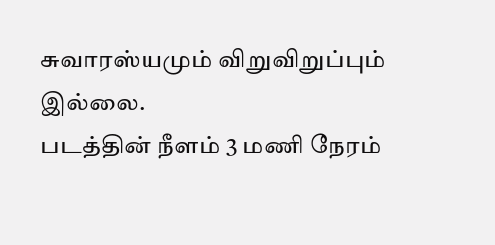சுவாரஸ்யமும் விறுவிறுப்பும் இல்லை.
படத்தின் நீளம் 3 மணி நேரம்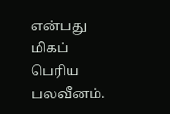என்பது மிகப் பெரிய பலவீனம்.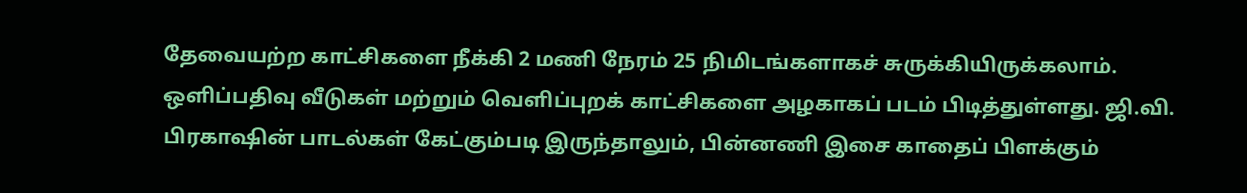தேவையற்ற காட்சிகளை நீக்கி 2 மணி நேரம் 25 நிமிடங்களாகச் சுருக்கியிருக்கலாம்.
ஒளிப்பதிவு வீடுகள் மற்றும் வெளிப்புறக் காட்சிகளை அழகாகப் படம் பிடித்துள்ளது. ஜி.வி. பிரகாஷின் பாடல்கள் கேட்கும்படி இருந்தாலும், பின்னணி இசை காதைப் பிளக்கும்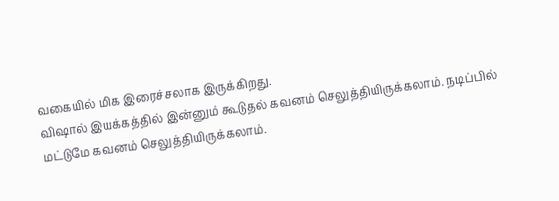வகையில் மிக இரைச்சலாக இருக்கிறது.
விஷால் இயக்கத்தில் இன்னும் கூடுதல் கவனம் செலுத்தியிருக்கலாம். நடிப்பில் மட்டுமே கவனம் செலுத்தியிருக்கலாம்.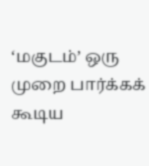‘மகுடம்’ ஒரு முறை பார்க்கக் கூடிய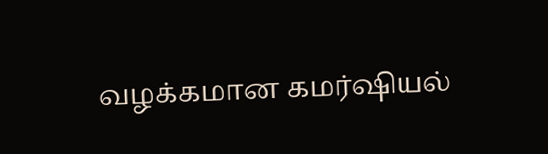வழக்கமான கமர்ஷியல்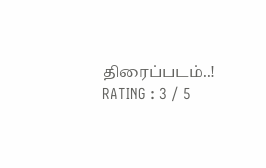திரைப்படம்..!
RATING : 3 / 5